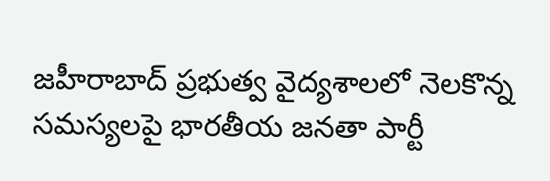జహీరాబాద్ ప్రభుత్వ వైద్యశాలలో నెలకొన్న సమస్యలపై భారతీయ జనతా పార్టీ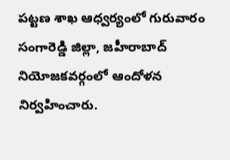పట్టణ శాఖ ఆధ్వర్యంలో గురువారం సంగారెడ్డి జిల్లా, జహీరాబాద్ నియోజకవర్గంలో ఆందోళన నిర్వహించారు.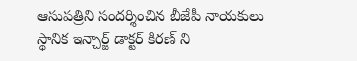ఆసుపత్రిని సందర్శించిన బీజేపీ నాయకులు స్థానిక ఇన్చార్జ్ డాక్టర్ కిరణ్ ని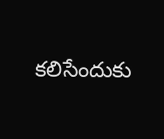కలిసేందుకు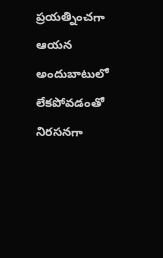ప్రయత్నించగా ఆయన అందుబాటులో లేకపోవడంతో నిరసనగా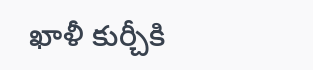ఖాళీ కుర్చీకి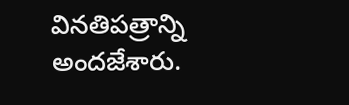వినతిపత్రాన్ని అందజేశారు.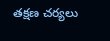తక్షణ చర్యలు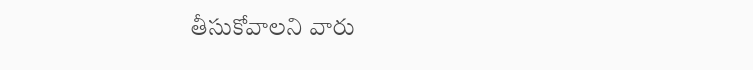తీసుకోవాలని వారు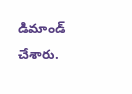డిమాండ్ చేశారు.